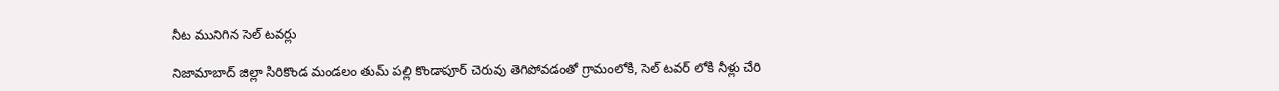నీట మునిగిన సెల్ టవర్లు

నిజామాబాద్ జిల్లా సిరికొండ మండలం తుమ్ పల్లి కొండాపూర్ చెరువు తెగిపోవడంతో గ్రామంలోకి, సెల్ టవర్ లోకి నీళ్లు చేరి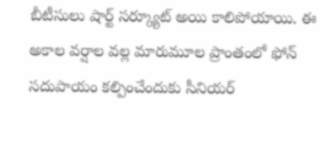బీటీసులు షార్ట్ సర్క్యూట్ అయి కాలిపోయాయి. ఈ అకాల వర్షాల వల్ల మారుమూల ప్రాంతంలో ఫోన్ సదుపాయం కల్పించేందుకు సీనియర్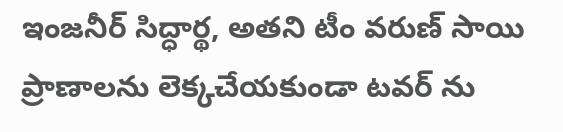ఇంజనీర్ సిద్ధార్థ, అతని టీం వరుణ్ సాయి ప్రాణాలను లెక్కచేయకుండా టవర్ ను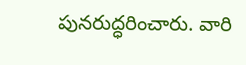పునరుద్ధరించారు. వారి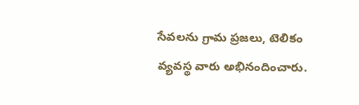సేవలను గ్రామ ప్రజలు, టెలికం వ్యవస్థ వారు అభినందించారు.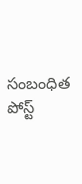సంబంధిత పోస్ట్